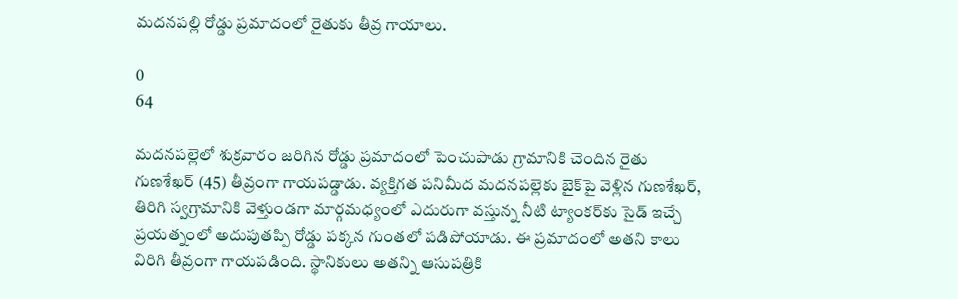మదనపల్లి రోడ్డు ప్రమాదంలో రైతుకు తీవ్ర గాయాలు.

0
64

మదనపల్లెలో శుక్రవారం జరిగిన రోడ్డు ప్రమాదంలో పెంచుపాడు గ్రామానికి చెందిన రైతు గుణశేఖర్ (45) తీవ్రంగా గాయపడ్డాడు. వ్యక్తిగత పనిమీద మదనపల్లెకు బైక్‌పై వెళ్లిన గుణశేఖర్, తిరిగి స్వగ్రామానికి వెళ్తుండగా మార్గమధ్యంలో ఎదురుగా వస్తున్న నీటి ట్యాంకర్‌కు సైడ్ ఇచ్చే ప్రయత్నంలో అదుపుతప్పి రోడ్డు పక్కన గుంతలో పడిపోయాడు. ఈ ప్రమాదంలో అతని కాలు విరిగి తీవ్రంగా గాయపడింది. స్థానికులు అతన్ని ఆసుపత్రికి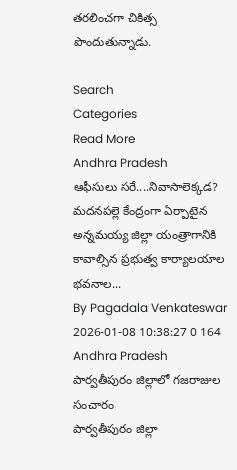తరలించగా చికిత్స పొందుతున్నాడు.

Search
Categories
Read More
Andhra Pradesh
ఆఫీసులు సరే....నివాసాలెక్కడ?
మదనపల్లె కేంద్రంగా ఏర్పాటైన అన్నమయ్య జిల్లా యంత్రాగానికి కావాల్సిన ప్రభుత్వ కార్యాలయాల భవనాల...
By Pagadala Venkateswar 2026-01-08 10:38:27 0 164
Andhra Pradesh
పార్వతీపురం జిల్లాలో గజరాజుల సంచారం
పార్వతీపురం జిల్లా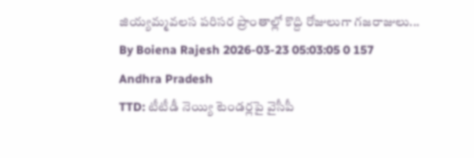జియ్యమ్మవలస పరిసర ప్రాంతాల్లో కొద్ది రోజులుగా గజరాజులు...
By Boiena Rajesh 2026-03-23 05:03:05 0 157
Andhra Pradesh
TTD: టీటీడీ నెయ్యి టెండర్లపై వైసీపీ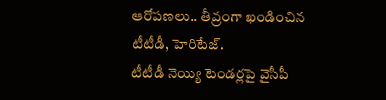ఆరోపణలు.. తీవ్రంగా ఖండించిన టీటీడీ, హెరిటేజ్.
టీటీడీ నెయ్యి టెండర్లపై వైసీపీ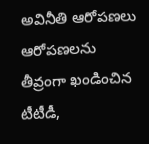అవినీతి ఆరోపణలు ఆరోపణలను తీవ్రంగా ఖండించిన టీటీడీ,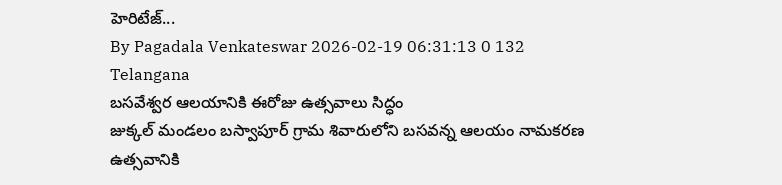హెరిటేజ్...
By Pagadala Venkateswar 2026-02-19 06:31:13 0 132
Telangana
బసవేశ్వర ఆలయానికి ఈరోజు ఉత్సవాలు సిద్ధం
జుక్కల్ మండలం బస్వాపూర్ గ్రామ శివారులోని బసవన్న ఆలయం నామకరణ ఉత్సవానికి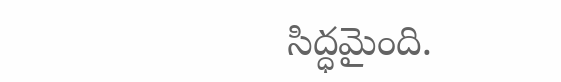సిద్ధమైంది.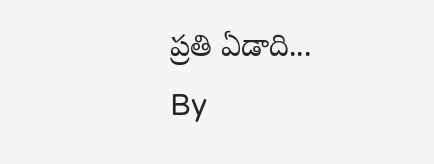ప్రతి ఏడాది...
By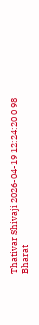Thativar Shivaji 2026-04-19 12:24:20 0 98
Bharat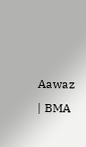Aawaz | BMA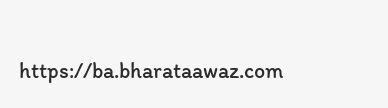https://ba.bharataawaz.com